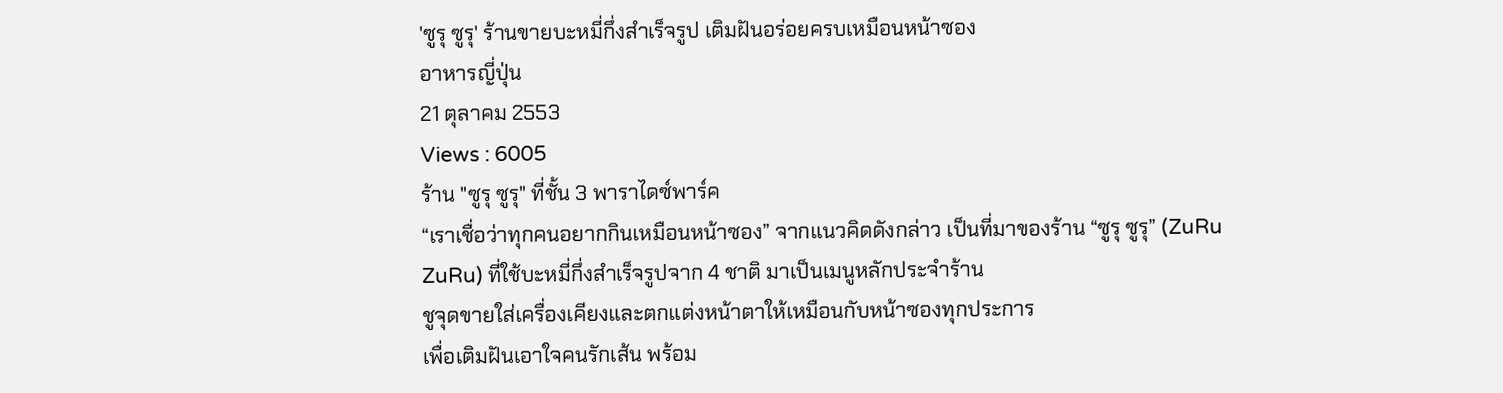'ซูรุ ซูรุ' ร้านขายบะหมี่กึ่งสำเร็จรูป เติมฝันอร่อยครบเหมือนหน้าซอง
อาหารญี่ปุ่น
21 ตุลาคม 2553
Views : 6005
ร้าน "ซูรุ ซูรุ" ที่ชั้น 3 พาราไดซ์พาร์ค
“เราเชื่อว่าทุกคนอยากกินเหมือนหน้าซอง” จากแนวคิดดังกล่าว เป็นที่มาของร้าน “ซูรุ ซูรุ” (ZuRu
ZuRu) ที่ใช้บะหมี่กึ่งสำเร็จรูปจาก 4 ชาติ มาเป็นเมนูหลักประจำร้าน
ชูจุดขายใส่เครื่องเคียงและตกแต่งหน้าตาให้เหมือนกับหน้าซองทุกประการ
เพื่อเติมฝันเอาใจคนรักเส้น พร้อม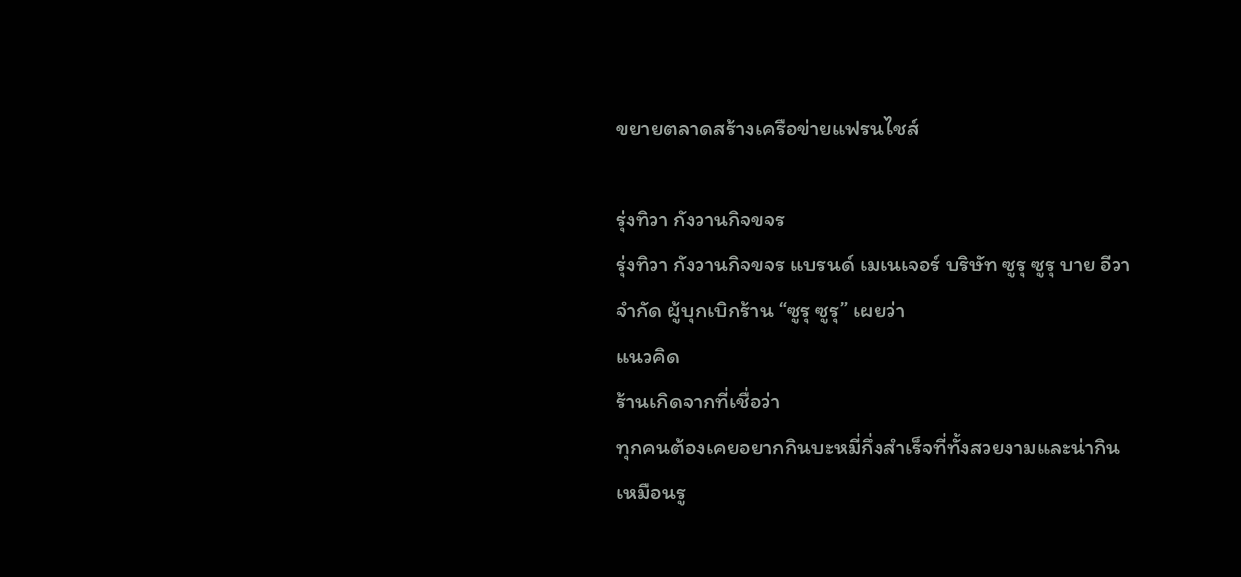ขยายตลาดสร้างเครือข่ายแฟรนไชส์

รุ่งทิวา กังวานกิจขจร
รุ่งทิวา กังวานกิจขจร แบรนด์ เมเนเจอร์ บริษัท ซูรุ ซูรุ บาย อีวา จำกัด ผู้บุกเบิกร้าน “ซูรุ ซูรุ” เผยว่า
แนวคิด
ร้านเกิดจากที่เชื่อว่า
ทุกคนต้องเคยอยากกินบะหมี่กึ่งสำเร็จที่ทั้งสวยงามและน่ากินเหมือนรู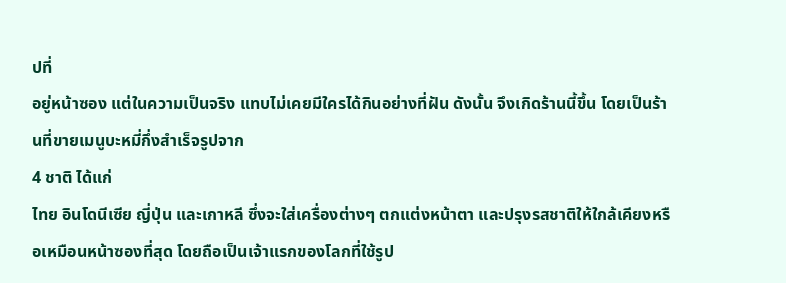ปที่
อยู่หน้าซอง แต่ในความเป็นจริง แทบไม่เคยมีใครได้กินอย่างที่ฝัน ดังนั้น จึงเกิดร้านนี้ขึ้น โดยเป็นร้านที่ขายเมนูบะหมี่กึ่งสำเร็จรูปจาก
4 ชาติ ได้แก่
ไทย อินโดนีเซีย ญี่ปุ่น และเกาหลี ซึ่งจะใส่เครื่องต่างๆ ตกแต่งหน้าตา และปรุงรสชาติให้ใกล้เคียงหรือเหมือนหน้าซองที่สุด โดยถือเป็นเจ้าแรกของโลกที่ใช้รูป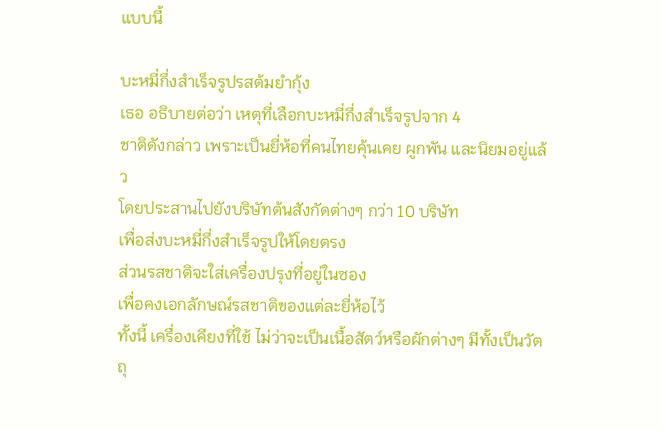แบบนี้

บะหมี่กึ่งสำเร็จรูปรสต้มยำกุ้ง
เธอ อธิบายต่อว่า เหตุที่เลือกบะหมี่กึ่งสำเร็จรูปจาก 4
ชาติดังกล่าว เพราะเป็นยี่ห้อที่คนไทยคุ้นเคย ผูกพัน และนิยมอยู่แล้ว
โดยประสานไปยังบริษัทต้นสังกัดต่างๆ กว่า 10 บริษัท
เพื่อส่งบะหมี่กึ่งสำเร็จรูปให้โดยตรง
ส่วนรสชาติจะใส่เครื่องปรุงที่อยู่ในซอง
เพื่อคงเอกลักษณ์รสชาติของแต่ละยี่ห้อไว้
ทั้งนี้ เครื่องเคียงที่ใช้ ไม่ว่าจะเป็นเนื้อสัตว์หรือผักต่างๆ มีทั้งเป็นวัตถุ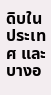ดิบในประเทศ และบางอ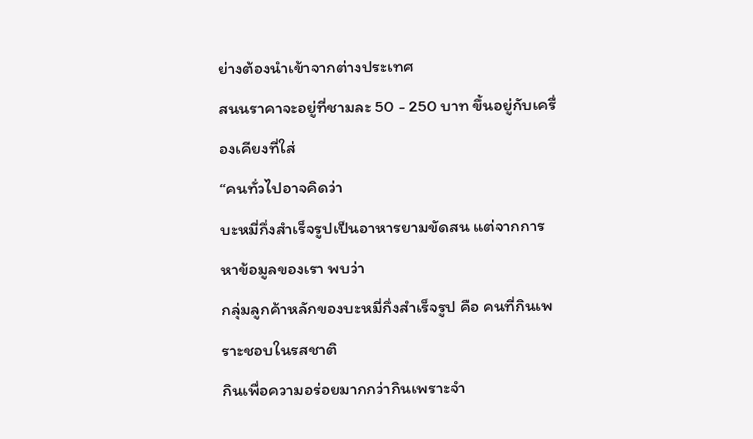ย่างต้องนำเข้าจากต่างประเทศ
สนนราคาจะอยู่ที่ชามละ 50 - 250 บาท ขึ้นอยู่กับเครื่องเคียงที่ใส่
“คนทั่วไปอาจคิดว่า
บะหมี่กึ่งสำเร็จรูปเป็นอาหารยามขัดสน แต่จากการหาข้อมูลของเรา พบว่า
กลุ่มลูกค้าหลักของบะหมี่กึ่งสำเร็จรูป คือ คนที่กินเพราะชอบในรสชาติ
กินเพื่อความอร่อยมากกว่ากินเพราะจำ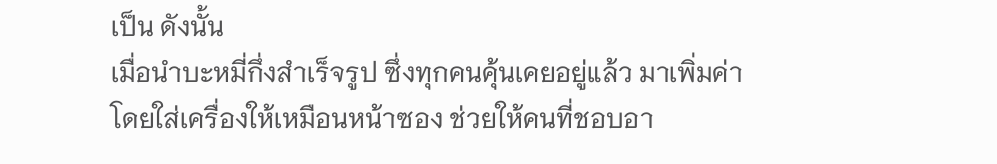เป็น ดังนั้น
เมื่อนำบะหมี่กึ่งสำเร็จรูป ซึ่งทุกคนคุ้นเคยอยู่แล้ว มาเพิ่มค่า
โดยใส่เครื่องให้เหมือนหน้าซอง ช่วยให้คนที่ชอบอา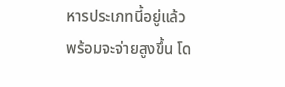หารประเภทนี้อยู่แล้ว
พร้อมจะจ่ายสูงขึ้น โด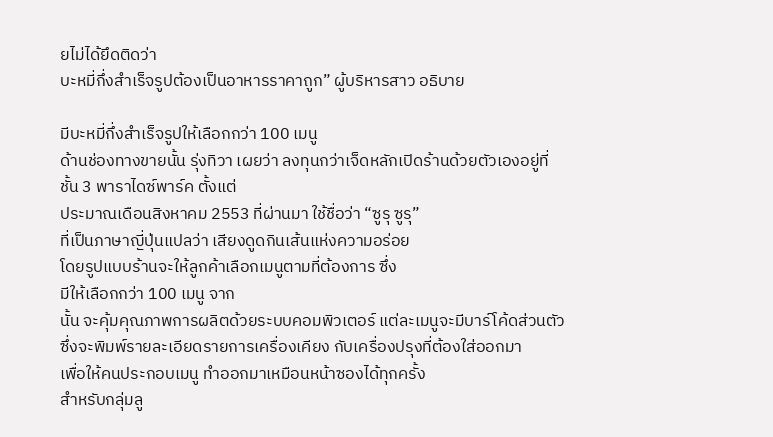ยไม่ได้ยึดติดว่า
บะหมี่กึ่งสำเร็จรูปต้องเป็นอาหารราคาถูก” ผู้บริหารสาว อธิบาย

มีบะหมี่กึ่งสำเร็จรูปให้เลือกกว่า 100 เมนู
ด้านช่องทางขายนั้น รุ่งทิวา เผยว่า ลงทุนกว่าเจ็ดหลักเปิดร้านด้วยตัวเองอยู่ที่
ชั้น 3 พาราไดซ์พาร์ค ตั้งแต่
ประมาณเดือนสิงหาคม 2553 ที่ผ่านมา ใช้ชื่อว่า “ซูรุ ซูรุ”
ที่เป็นภาษาญี่ปุ่นแปลว่า เสียงดูดกินเส้นแห่งความอร่อย
โดยรูปแบบร้านจะให้ลูกค้าเลือกเมนูตามที่ต้องการ ซึ่ง
มีให้เลือกกว่า 100 เมนู จาก
นั้น จะคุ้มคุณภาพการผลิตด้วยระบบคอมพิวเตอร์ แต่ละเมนูจะมีบาร์โค้ดส่วนตัว
ซึ่งจะพิมพ์รายละเอียดรายการเครื่องเคียง กับเครื่องปรุงที่ต้องใส่ออกมา
เพื่อให้คนประกอบเมนู ทำออกมาเหมือนหน้าซองได้ทุกครั้ง
สำหรับกลุ่มลู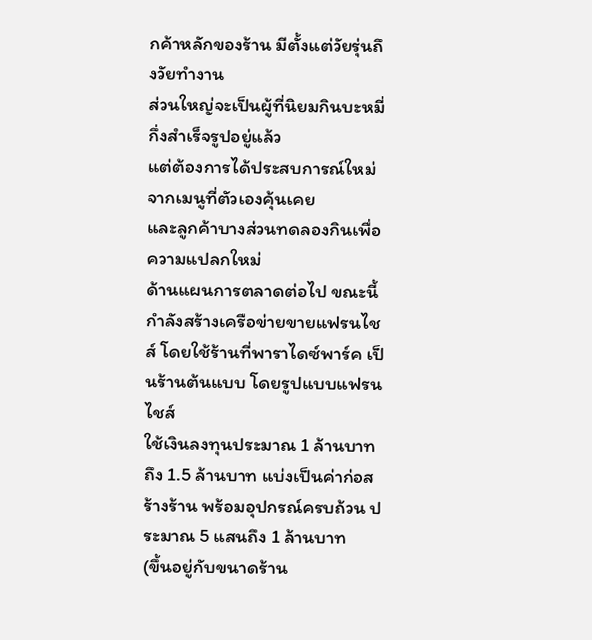กค้าหลักของร้าน มีตั้งแต่วัยรุ่นถึงวัยทำงาน
ส่วนใหญ่จะเป็นผู้ที่นิยมกินบะหมี่กึ่งสำเร็จรูปอยู่แล้ว
แต่ต้องการได้ประสบการณ์ใหม่จากเมนูที่ตัวเองคุ้นเคย
และลูกค้าบางส่วนทดลองกินเพื่อความแปลกใหม่
ด้านแผนการตลาดต่อไป ขณะนี้ กำลังสร้างเครือข่ายขายแฟรนไชส์ โดยใช้ร้านที่พาราไดซ์พาร์ค เป็นร้านต้นแบบ โดยรูปแบบแฟรนไชส์
ใช้เงินลงทุนประมาณ 1 ล้านบาทถึง 1.5 ล้านบาท แบ่งเป็นค่าก่อสร้างร้าน พร้อมอุปกรณ์ครบถ้วน ประมาณ 5 แสนถึง 1 ล้านบาท
(ขึ้นอยู่กับขนาดร้าน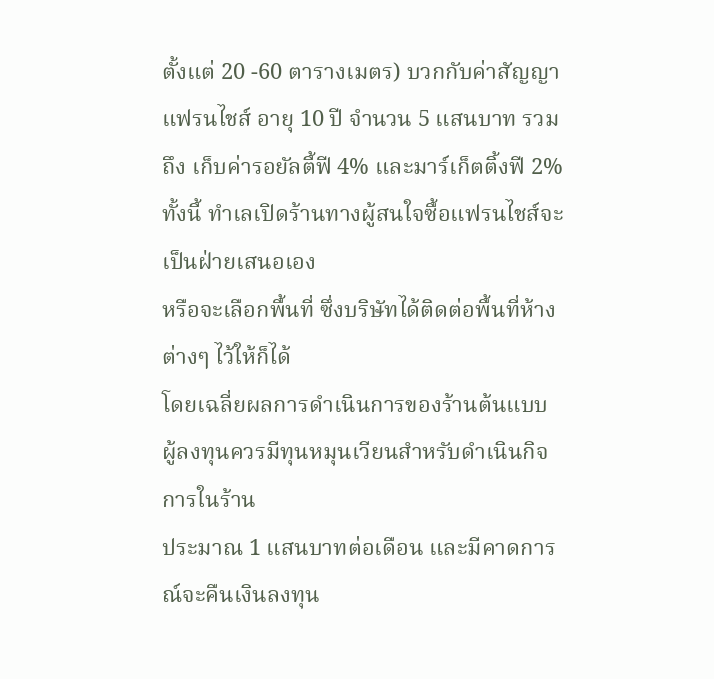ตั้งแต่ 20 -60 ตารางเมตร) บวกกับค่าสัญญาแฟรนไชส์ อายุ 10 ปี จำนวน 5 แสนบาท รวมถึง เก็บค่ารอยัลตี้ฟี 4% และมาร์เก็ตติ้งฟี 2%
ทั้งนี้ ทำเลเปิดร้านทางผู้สนใจซื้อแฟรนไชส์จะเป็นฝ่ายเสนอเอง
หรือจะเลือกพื้นที่ ซึ่งบริษัทได้ติดต่อพื้นที่ห้างต่างๆ ไว้ให้ก็ได้
โดยเฉลี่ยผลการดำเนินการของร้านต้นแบบ
ผู้ลงทุนควรมีทุนหมุนเวียนสำหรับดำเนินกิจการในร้าน
ประมาณ 1 แสนบาทต่อเดือน และมีคาดการณ์จะคืนเงินลงทุน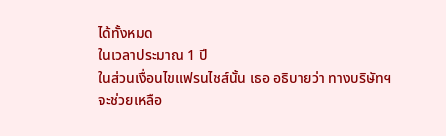ได้ทั้งหมด
ในเวลาประมาณ 1 ปี
ในส่วนเงื่อนไขแฟรนไชส์นั้น เธอ อธิบายว่า ทางบริษัทฯ
จะช่วยเหลือ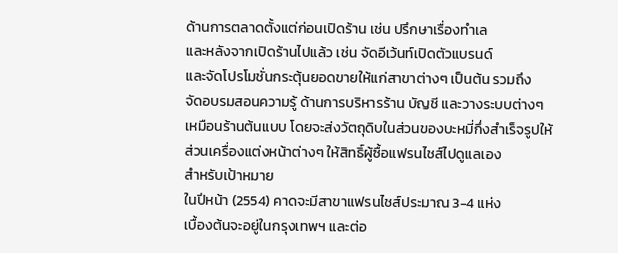ด้านการตลาดตั้งแต่ก่อนเปิดร้าน เช่น ปรึกษาเรื่องทำเล
และหลังจากเปิดร้านไปแล้ว เช่น จัดอีเว้นท์เปิดตัวแบรนด์
และจัดโปรโมชั่นกระตุ้นยอดขายให้แก่สาขาต่างๆ เป็นต้น รวมถึง
จัดอบรมสอนความรู้ ด้านการบริหารร้าน บัญชี และวางระบบต่างๆ
เหมือนร้านต้นแบบ โดยจะส่งวัตถุดิบในส่วนของบะหมี่กึ่งสำเร็จรูปให้
ส่วนเครื่องแต่งหน้าต่างๆ ให้สิทธิ์ผู้ซื้อแฟรนไชส์ไปดูแลเอง
สำหรับเป้าหมาย
ในปีหน้า (2554) คาดจะมีสาขาแฟรนไชส์ประมาณ 3-4 แห่ง
เบื้องต้นจะอยู่ในกรุงเทพฯ และต่อ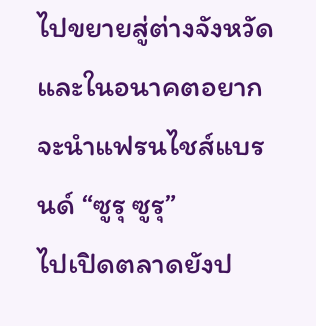ไปขยายสู่ต่างจังหวัด
และในอนาคตอยากจะนำแฟรนไชส์แบรนด์ “ซูรุ ซูรุ”
ไปเปิดตลาดยังป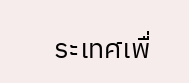ระเทศเพื่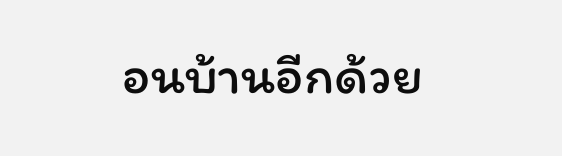อนบ้านอีกด้วย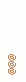@@@